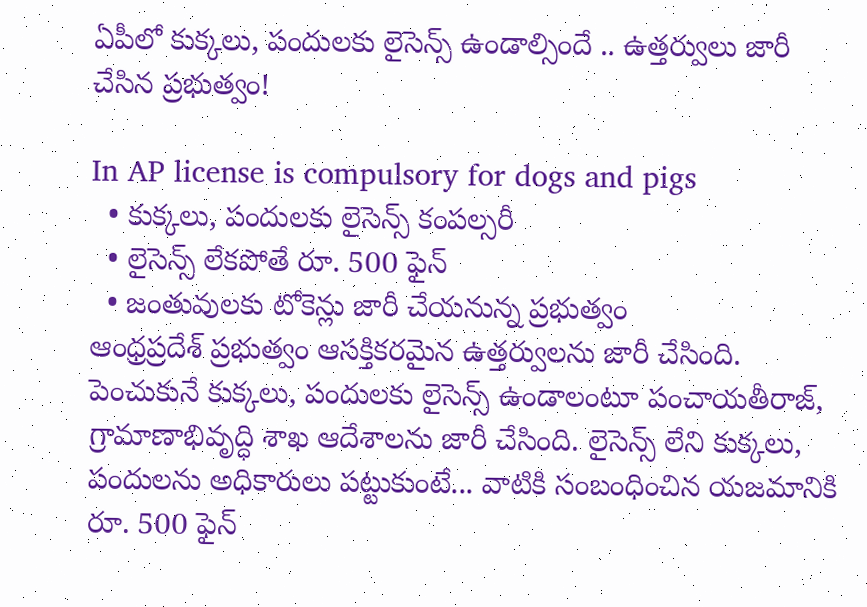ఏపీలో కుక్కలు, పందులకు లైసెన్స్ ఉండాల్సిందే .. ఉత్తర్వులు జారీ చేసిన ప్రభుత్వం!

In AP license is compulsory for dogs and pigs
  • కుక్కలు, పందులకు లైసెన్స్ కంపల్సరీ
  • లైసెన్స్ లేకపోతే రూ. 500 ఫైన్
  • జంతువులకు టోకెన్లు జారీ చేయనున్న ప్రభుత్వం
ఆంధ్రప్రదేశ్ ప్రభుత్వం ఆసక్తికరమైన ఉత్తర్వులను జారీ చేసింది. పెంచుకునే కుక్కలు, పందులకు లైసెన్స్ ఉండాలంటూ పంచాయతీరాజ్, గ్రామాణాభివృద్ధి శాఖ ఆదేశాలను జారీ చేసింది. లైసెన్స్ లేని కుక్కలు, పందులను అధికారులు పట్టుకుంటే... వాటికి సంబంధించిన యజమానికి రూ. 500 ఫైన్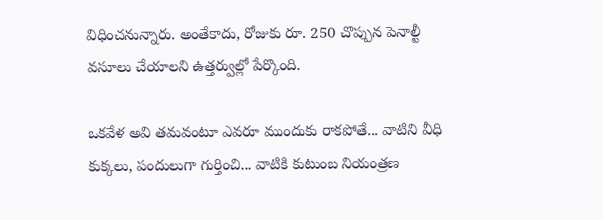విధించనున్నారు. అంతేకాదు, రోజుకు రూ. 250 చొప్పున పెనాల్టీ వసూలు చేయాలని ఉత్తర్వుల్లో పేర్కొంది.

ఒకవేళ అవి తమవంటూ ఎవరూ ముందుకు రాకపోతే... వాటిని వీధి కుక్కలు, పందులుగా గుర్తించి... వాటికి కుటుంబ నియంత్రణ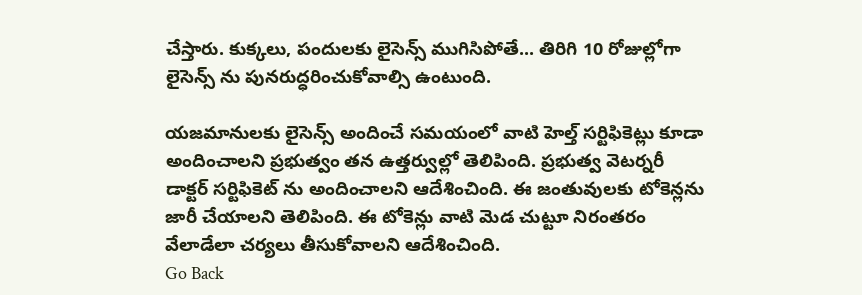చేస్తారు. కుక్కలు, పందులకు లైసెన్స్ ముగిసిపోతే... తిరిగి 10 రోజుల్లోగా లైసెన్స్ ను పునరుద్ధరించుకోవాల్సి ఉంటుంది.

యజమానులకు లైసెన్స్ అందించే సమయంలో వాటి హెల్త్ సర్టిఫికెట్లు కూడా అందించాలని ప్రభుత్వం తన ఉత్తర్వుల్లో తెలిపింది. ప్రభుత్వ వెటర్నరీ డాక్టర్ సర్టిఫికెట్ ను అందించాలని ఆదేశించింది. ఈ జంతువులకు టోకెన్లను జారీ చేయాలని తెలిపింది. ఈ టోకెన్లు వాటి మెడ చుట్టూ నిరంతరం వేలాడేలా చర్యలు తీసుకోవాలని ఆదేశించింది.
Go Back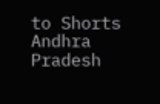to Shorts
Andhra Pradesh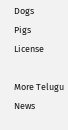Dogs
Pigs
License

More Telugu News